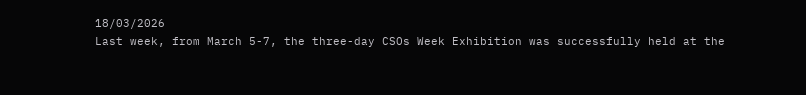18/03/2026
Last week, from March 5-7, the three-day CSOs Week Exhibition was successfully held at the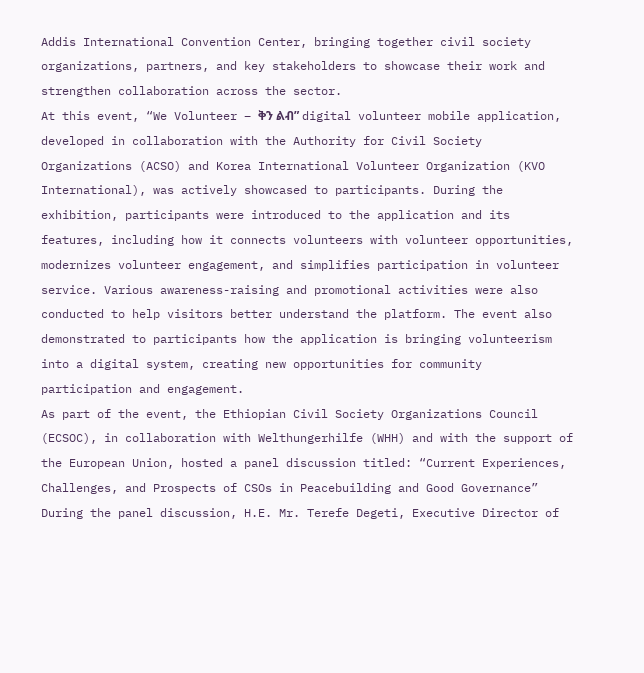Addis International Convention Center, bringing together civil society organizations, partners, and key stakeholders to showcase their work and strengthen collaboration across the sector.
At this event, “We Volunteer – ቅን ልብ” digital volunteer mobile application, developed in collaboration with the Authority for Civil Society Organizations (ACSO) and Korea International Volunteer Organization (KVO International), was actively showcased to participants. During the exhibition, participants were introduced to the application and its features, including how it connects volunteers with volunteer opportunities, modernizes volunteer engagement, and simplifies participation in volunteer service. Various awareness-raising and promotional activities were also conducted to help visitors better understand the platform. The event also demonstrated to participants how the application is bringing volunteerism into a digital system, creating new opportunities for community participation and engagement.
As part of the event, the Ethiopian Civil Society Organizations Council (ECSOC), in collaboration with Welthungerhilfe (WHH) and with the support of the European Union, hosted a panel discussion titled: “Current Experiences, Challenges, and Prospects of CSOs in Peacebuilding and Good Governance”
During the panel discussion, H.E. Mr. Terefe Degeti, Executive Director of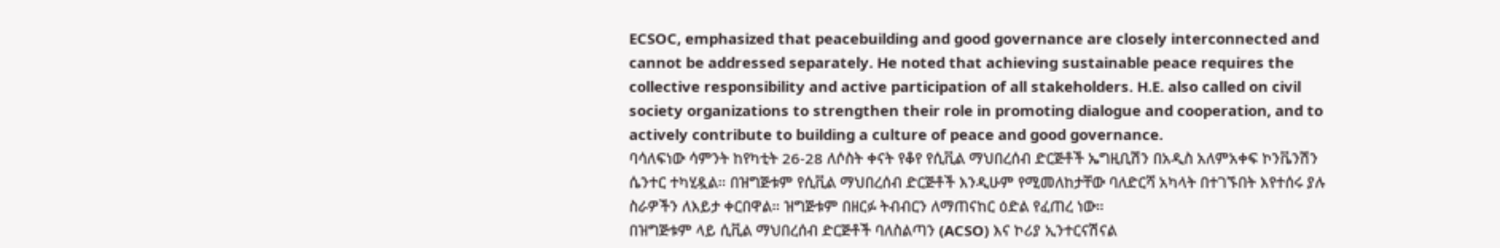ECSOC, emphasized that peacebuilding and good governance are closely interconnected and cannot be addressed separately. He noted that achieving sustainable peace requires the collective responsibility and active participation of all stakeholders. H.E. also called on civil society organizations to strengthen their role in promoting dialogue and cooperation, and to actively contribute to building a culture of peace and good governance.
ባሳለፍነው ሳምንት ከየካቲት 26-28 ለሶስት ቀናት የቆየ የሲቪል ማህበረሰብ ድርጅቶች ኤግዚቢሽን በአዲስ አለምአቀፍ ኮንቬንሽን ሴንተር ተካሂዷል። በዝግጅቱም የሲቪል ማህበረሰብ ድርጅቶች እንዲሁም የሚመለከታቸው ባለድርሻ አካላት በተገኙበት እየተሰሩ ያሉ ስራዎችን ለእይታ ቀርበዋል። ዝግጅቱም በዘርፉ ትብብርን ለማጠናከር ዕድል የፈጠረ ነው።
በዝግጅቱም ላይ ሲቪል ማህበረሰብ ድርጅቶች ባለስልጣን (ACSO) እና ኮሪያ ኢንተርናሽናል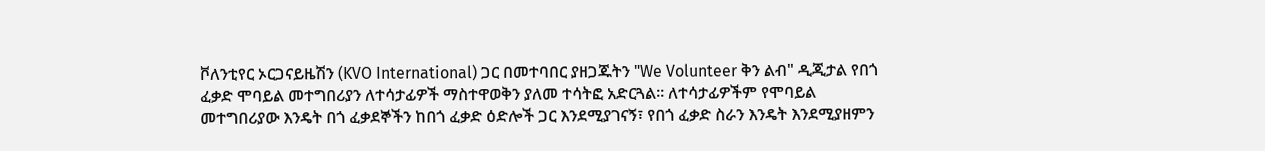ቮለንቲየር ኦርጋናይዜሽን (KVO International) ጋር በመተባበር ያዘጋጁትን "We Volunteer ቅን ልብ" ዲጂታል የበጎ ፈቃድ ሞባይል መተግበሪያን ለተሳታፊዎች ማስተዋወቅን ያለመ ተሳትፎ አድርጓል። ለተሳታፊዎችም የሞባይል መተግበሪያው እንዴት በጎ ፈቃደኞችን ከበጎ ፈቃድ ዕድሎች ጋር እንደሚያገናኝ፣ የበጎ ፈቃድ ስራን እንዴት እንደሚያዘምን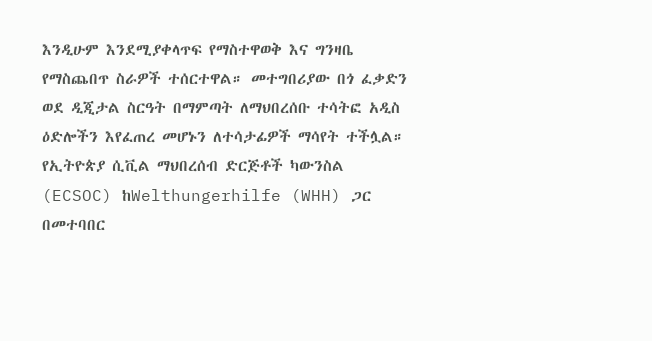እንዲሁም እንደሚያቀላጥፍ የማስተዋወቅ እና ግንዛቤ የማስጨበጥ ስራዎች ተሰርተዋል። መተግበሪያው በጎ ፈቃድን ወደ ዲጂታል ስርዓት በማምጣት ለማህበረሰቡ ተሳትፎ አዲስ ዕድሎችን እየፈጠረ መሆኑን ለተሳታፊዎች ማሳየት ተችሏል።
የኢትዮጵያ ሲቪል ማህበረሰብ ድርጅቶች ካውንስል (ECSOC) ከWelthungerhilfe (WHH) ጋር በመተባበር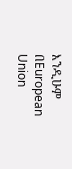እንዲሁም በEuropean Union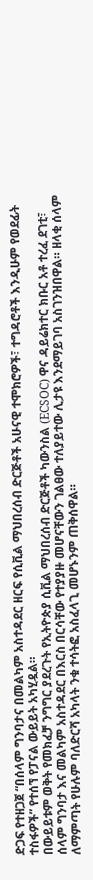ድጋፍ የተዘጋጀ “በሰላም ግንባታና በመልካም አስተዳደር ዘርፍ የሲቪል ማህበረሰብ ድርጅቶች አሁናዊ ተሞክሮዎች፣ ተግዳሮቶች እንዲሁም የወደፊት ተስፋዎች” የተሰኘ የፓናል ውይይት አካሂዷል።
በውይይቱም ወቅት የመክፈቻ ንግግር ያደረጉት የኢትዮጵያ ሲቪል ማህበረሰብ ድርጅቶች ካውንስል (ECSOC) ዋና ዳይሬክተር ክቡር አቶ ተረፈ ደገቲ፣ ሰላም ግንባታ እና መልካም አስተዳደር በእርስ በርሳቸው የተያያዙ መሆናቸውን ገልፀው ተለያይተው ሊታዩ እንደማይገባ አስገንዝበዋል። ዘላቂ ሰላም ለማምጣት የሁሉም ባለድርሻ አካላት ንቁ ተሳትፎ አስፈላጊ መሆኑንም ጠቅሰዋል።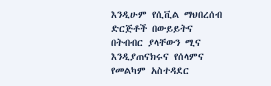እንዲሁም የሲቪል ማህበረሰብ ድርጅቶች በውይይትና በትብብር ያላቸውን ሚና እንዲያጠናክሩና የሰላምና የመልካም አስተዳደር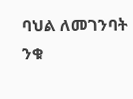ባህል ለመገንባት ንቁ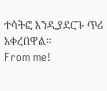ተሳትፎ እንዲያደርጉ ጥሪ አቀረበዋል።
From me!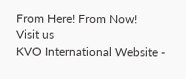From Here! From Now!
Visit us
KVO International Website -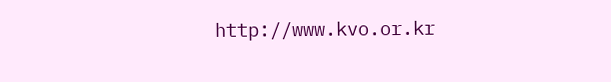http://www.kvo.or.kr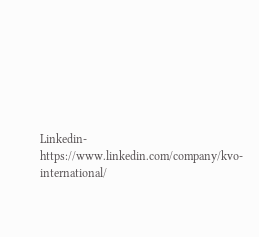Linkedin-https://www.linkedin.com/company/kvo-international/